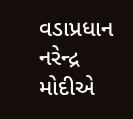વડાપ્રધાન નરેન્દ્ર મોદીએ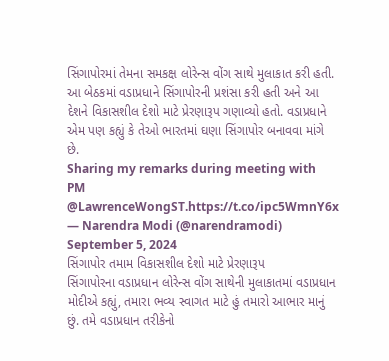સિંગાપોરમાં તેમના સમકક્ષ લોરેન્સ વોંગ સાથે મુલાકાત કરી હતી. આ બેઠકમાં વડાપ્રધાને સિંગાપોરની પ્રશંસા કરી હતી અને આ દેશને વિકાસશીલ દેશો માટે પ્રેરણારૂપ ગણાવ્યો હતો. વડાપ્રધાને એમ પણ કહ્યું કે તેઓ ભારતમાં ઘણા સિંગાપોર બનાવવા માંગે છે.
Sharing my remarks during meeting with PM @LawrenceWongST.https://t.co/ipc5WmnY6x
— Narendra Modi (@narendramodi) September 5, 2024
સિંગાપોર તમામ વિકાસશીલ દેશો માટે પ્રેરણારૂપ
સિંગાપોરના વડાપ્રધાન લોરેન્સ વોંગ સાથેની મુલાકાતમાં વડાપ્રધાન મોદીએ કહ્યું, તમારા ભવ્ય સ્વાગત માટે હું તમારો આભાર માનું છું. તમે વડાપ્રધાન તરીકેનો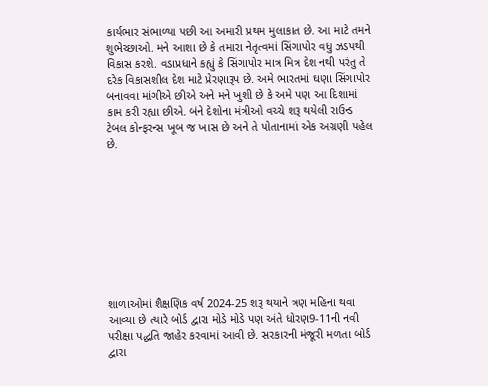કાર્યભાર સંભાળ્યા પછી આ અમારી પ્રથમ મુલાકાત છે. આ માટે તમને શુભેચ્છાઓ. મને આશા છે કે તમારા નેતૃત્વમાં સિંગાપોર વધુ ઝડપથી વિકાસ કરશે. વડાપ્રધાને કહ્યું કે સિંગાપોર માત્ર મિત્ર દેશ નથી પરંતુ તે દરેક વિકાસશીલ દેશ માટે પ્રેરણારૂપ છે. અમે ભારતમાં ઘણા સિંગાપોર બનાવવા માંગીએ છીએ અને મને ખુશી છે કે અમે પણ આ દિશામાં કામ કરી રહ્યા છીએ. બંને દેશોના મંત્રીઓ વચ્ચે શરૂ થયેલી રાઉન્ડ ટેબલ કોન્ફરન્સ ખૂબ જ ખાસ છે અને તે પોતાનામાં એક અગ્રણી પહેલ છે.









શાળાઓમાં શૈક્ષણિક વર્ષ 2024-25 શરૂ થયાને ત્રણ મહિના થવા આવ્યા છે ત્યારે બોર્ડ દ્વારા મોડે મોડે પણ અંતે ધોરણ9-11ની નવી પરીક્ષા પદ્ધતિ જાહેર કરવામાં આવી છે. સરકારની મંજૂરી મળતા બોર્ડ દ્વારા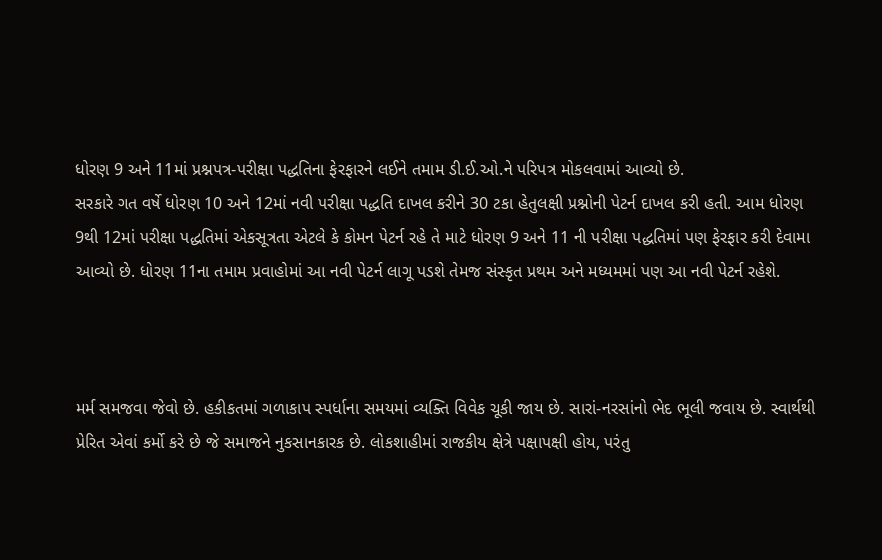ધોરણ 9 અને 11માં પ્રશ્નપત્ર-પરીક્ષા પદ્ધતિના ફેરફારને લઈને તમામ ડી.ઈ.ઓ.ને પરિપત્ર મોકલવામાં આવ્યો છે.
સરકારે ગત વર્ષે ધોરણ 10 અને 12માં નવી પરીક્ષા પદ્ધતિ દાખલ કરીને 30 ટકા હેતુલક્ષી પ્રશ્નોની પેટર્ન દાખલ કરી હતી. આમ ધોરણ 9થી 12માં પરીક્ષા પદ્ધતિમાં એકસૂત્રતા એટલે કે કોમન પેટર્ન રહે તે માટે ધોરણ 9 અને 11 ની પરીક્ષા પદ્ધતિમાં પણ ફેરફાર કરી દેવામા આવ્યો છે. ધોરણ 11ના તમામ પ્રવાહોમાં આ નવી પેટર્ન લાગૂ પડશે તેમજ સંસ્કૃત પ્રથમ અને મધ્યમમાં પણ આ નવી પેટર્ન રહેશે.



મર્મ સમજવા જેવો છે. હકીકતમાં ગળાકાપ સ્પર્ધાના સમયમાં વ્યક્તિ વિવેક ચૂકી જાય છે. સારાં-નરસાંનો ભેદ ભૂલી જવાય છે. સ્વાર્થથી પ્રેરિત એવાં કર્મો કરે છે જે સમાજને નુકસાનકારક છે. લોકશાહીમાં રાજકીય ક્ષેત્રે પક્ષાપક્ષી હોય, પરંતુ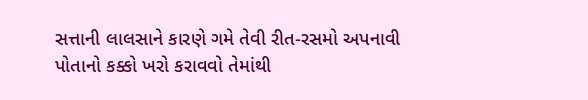સત્તાની લાલસાને કારણે ગમે તેવી રીત-રસમો અપનાવી પોતાનો કક્કો ખરો કરાવવો તેમાંથી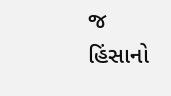જ હિંસાનો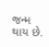જન્મ થાય છે.